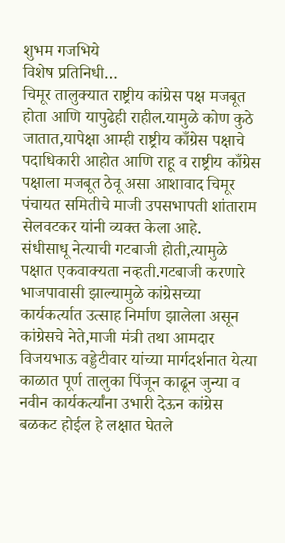शुभम गजभिये
विशेष प्रतिनिधी…
चिमूर तालुक्यात राष्ट्रीय कांग्रेस पक्ष मजबूत होता आणि यापुढेही राहील.यामुळे कोण कुठे जातात,यापेक्षा आम्ही राष्ट्रीय काँग्रेस पक्षाचे पदाधिकारी आहोत आणि राहू व राष्ट्रीय काँग्रेस पक्षाला मजबूत ठेवू असा आशावाद चिमूर पंचायत समितीचे माजी उपसभापती शांताराम सेलवटकर यांनी व्यक्त केला आहे.
संधीसाधू नेत्याची गटबाजी होती,त्यामुळे पक्षात एकवाक्यता नव्हती.गटबाजी करणारे भाजपावासी झाल्यामुळे कांग्रेसच्या कार्यकर्त्यात उत्साह निर्माण झालेला असून कांग्रेसचे नेते,माजी मंत्री तथा आमदार विजयभाऊ वड्डेटीवार यांच्या मार्गदर्शनात येत्या काळात पूर्ण तालुका पिंजून काढून जुन्या व नवीन कार्यकर्त्यांना उभारी देऊन कांग्रेस बळकट होईल हे लक्षात घेतले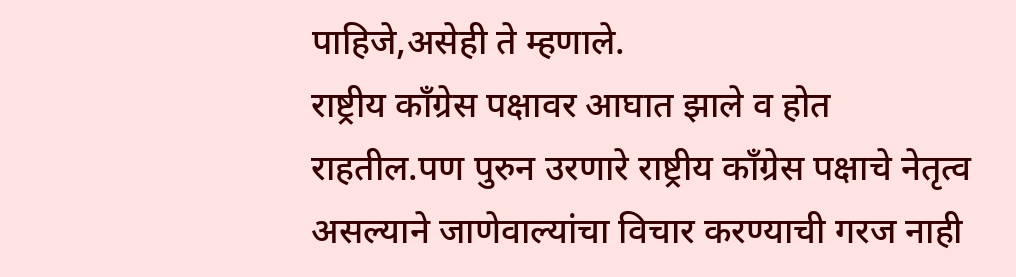पाहिजे,असेही ते म्हणाले.
राष्ट्रीय काँग्रेस पक्षावर आघात झाले व होत राहतील.पण पुरुन उरणारे राष्ट्रीय काँग्रेस पक्षाचे नेतृत्व असल्याने जाणेवाल्यांचा विचार करण्याची गरज नाही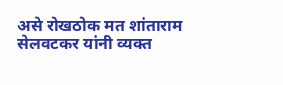असे रोखठोक मत शांताराम सेलवटकर यांनी व्यक्त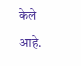केले आहे.